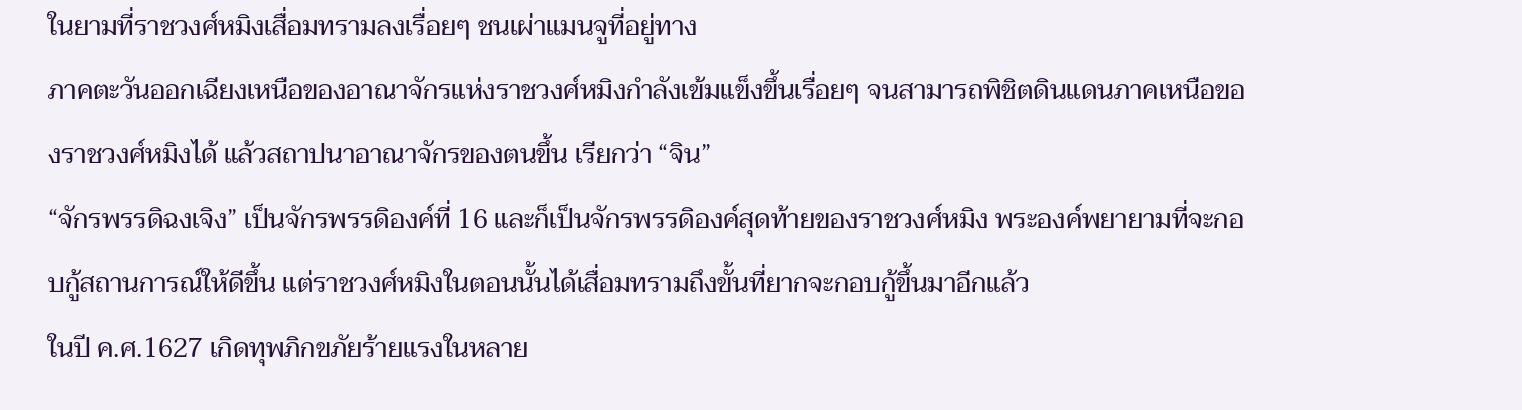ในยามที่ราชวงศ์หมิงเสื่อมทรามลงเรื่อยๆ ชนเผ่าแมนจูที่อยู่ทาง
ภาคตะวันออกเฉียงเหนือของอาณาจักรแห่งราชวงศ์หมิงกำลังเข้มแข็งขึ้นเรื่อยๆ จนสามารถพิชิตดินแดนภาคเหนือของราชวงศ์หมิงได้ แล้วสถาปนาอาณาจักรของตนขึ้น เรียกว่า “จิน”
“จักรพรรดิฉงเจิง” เป็นจักรพรรดิองค์ที่ 16 และก็เป็นจักรพรรดิองค์สุดท้ายของราชวงศ์หมิง พระองค์พยายามที่จะกอบกู้สถานการณ์ให้ดีขึ้น แต่ราชวงศ์หมิงในตอนนั้นได้เสื่อมทรามถึงขั้นที่ยากจะกอบกู้ขึ้นมาอีกแล้ว
ในปี ค.ศ.1627 เกิดทุพภิกขภัยร้ายแรงในหลาย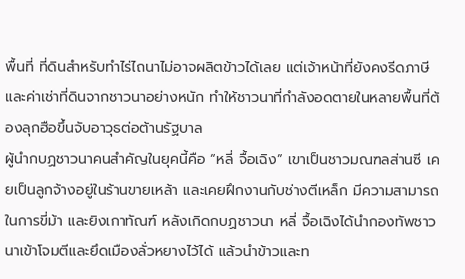พื้นที่ ที่ดินสำหรับทำไร่ไถนาไม่อาจผลิตข้าวได้เลย แต่เจ้าหน้าที่ยังคงรีดภาษีและค่าเช่าที่ดินจากชาวนาอย่างหนัก ทำให้ชาวนาที่กำลังอดตายในหลายพื้นที่ต้องลุกฮือขึ้นจับอาวุธต่อต้านรัฐบาล
ผู้นำกบฏชาวนาคนสำคัญในยุคนี้คือ “หลี่ จื้อเฉิง” เขาเป็นชาวมณฑลส่านซี เคยเป็นลูกจ้างอยู่ในร้านขายเหล้า และเคยฝึกงานกับช่างตีเหล็ก มีความสามารถในการขี่ม้า และยิงเกาทัณฑ์ หลังเกิดกบฏชาวนา หลี่ จื้อเฉิงได้นำกองทัพชาวนาเข้าโจมตีและยึดเมืองลั่วหยางไว้ได้ แล้วนำข้าวและท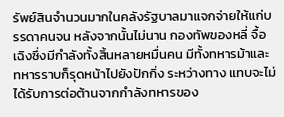รัพย์สินจำนวนมากในคลังรัฐบาลมาแจกจ่ายให้แก่บรรดาคนจน หลังจากนั้นไม่นาน กองทัพของหลี่ จื้อเฉิงซึ่งมีกำลังทั้งสิ้นหลายหมื่นคน มีทั้งทหารม้าและทหารราบก็รุดหน้าไปยังปักกิ่ง ระหว่างทาง แทบจะไม่ได้รับการต่อต้านจากกำลังทหารของ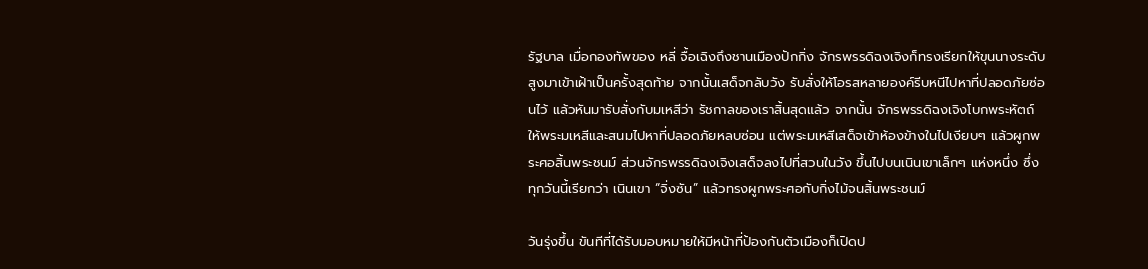รัฐบาล เมื่อกองทัพของ หลี่ จื้อเฉิงถึงชานเมืองปักกิ่ง จักรพรรดิฉงเจิงก็ทรงเรียกให้ขุนนางระดับสูงมาเข้าเฝ้าเป็นครั้งสุดท้าย จากนั้นเสด็จกลับวัง รับสั่งให้โอรสหลายองค์รีบหนีไปหาที่ปลอดภัยซ่อนไว้ แล้วหันมารับสั่งกับมเหสีว่า รัชกาลของเราสิ้นสุดแล้ว จากนั้น จักรพรรดิฉงเจิงโบกพระหัตถ์ให้พระมเหสีและสนมไปหาที่ปลอดภัยหลบซ่อน แต่พระมเหสีเสด็จเข้าห้องข้างในไปเงียบๆ แล้วผูกพระศอสิ้นพระชนม์ ส่วนจักรพรรดิฉงเจิงเสด็จลงไปที่สวนในวัง ขึ้นไปบนเนินเขาเล็กๆ แห่งหนึ่ง ซึ่งทุกวันนี้เรียกว่า เนินเขา “จิ่งซัน” แล้วทรงผูกพระศอกับกิ่งไม้จนสิ้นพระชนม์

วันรุ่งขึ้น ขันทีที่ได้รับมอบหมายให้มีหน้าที่ป้องกันตัวเมืองก็เปิดป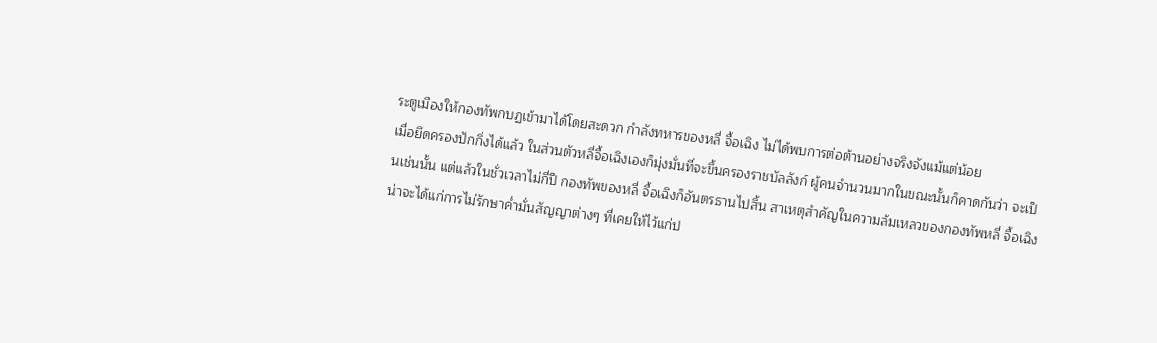ระตูเมืองให้กองทัพกบฏเข้ามาได้โดยสะดวก กำลังทหารของหลี่ จื้อเฉิง ไม่ได้พบการต่อต้านอย่างจริงจังแม้แต่น้อย
เมื่อยึดครองปักกิ่งได้แล้ว ในส่วนตัวหลี่จื้อเฉิงเองก็มุ่งมั่นที่จะขึ้นครองราชบัลลังก์ ผู้คนจำนวนมากในขณะนั้นก็คาดกันว่า จะเป็นเช่นนั้น แต่แล้วในชั่วเวลาไม่กี่ปี กองทัพของหลี่ จื้อเฉิงก็อันตรธานไปสิ้น สาเหตุสำคัญในความล้มเหลวของกองทัพหลี่ จื้อเฉิงน่าจะได้แก่การไม่รักษาค่ำมั่นสัญญาต่างๆ ที่เคยให้ไว้แก่ป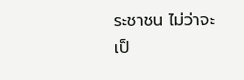ระชาชน ไม่ว่าจะเป็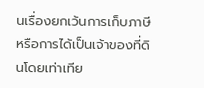นเรื่องยกเว้นการเก็บภาษี หรือการได้เป็นเจ้าของที่ดินโดยเท่าเทีย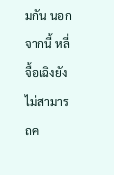มกัน นอกจากนี้ หลี่ จื้อเฉิงยังไม่สามารถค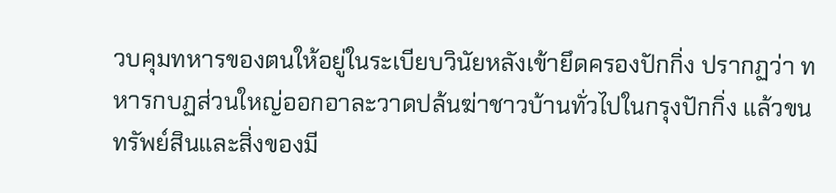วบคุมทหารของตนให้อยู่ในระเบียบวินัยหลังเข้ายึดครองปักกิ่ง ปรากฏว่า ทหารกบฏส่วนใหญ่ออกอาละวาดปล้นฆ่าชาวบ้านทั่วไปในกรุงปักกิ่ง แล้วขนทรัพย์สินและสิ่งของมี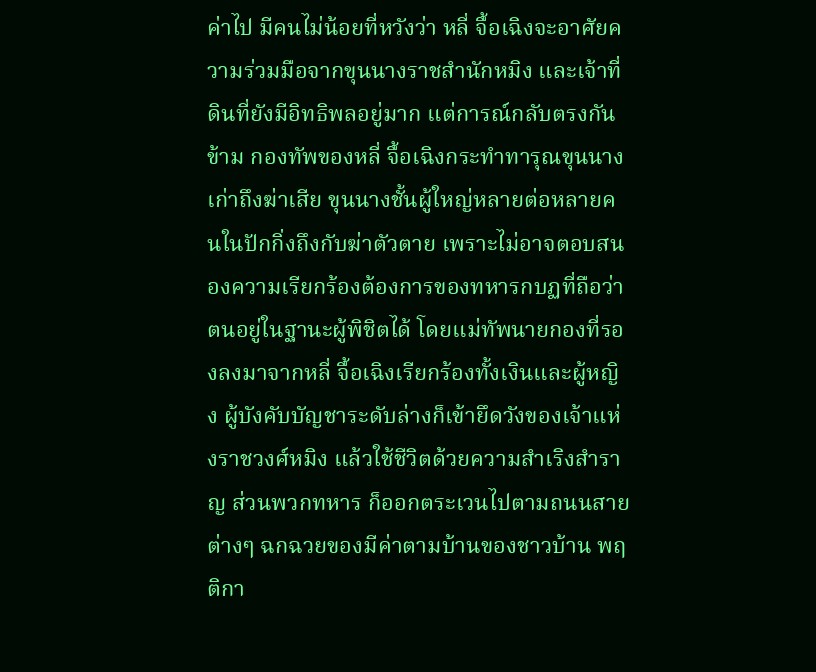ค่าไป มีคนไม่น้อยที่หวังว่า หลี่ จื้อเฉิงจะอาศัยความร่วมมือจากขุนนางราชสำนักหมิง และเจ้าที่ดินที่ยังมีอิทธิพลอยู่มาก แต่การณ์กลับตรงกันข้าม กองทัพของหลี่ จื้อเฉิงกระทำทารุณขุนนางเก่าถึงฆ่าเสีย ขุนนางชั้นผู้ใหญ่หลายต่อหลายคนในปักกิ่งถึงกับฆ่าตัวตาย เพราะไม่อาจตอบสนองความเรียกร้องต้องการของทหารกบฏที่ถือว่าตนอยู่ในฐานะผู้พิชิตได้ โดยแม่ทัพนายกองที่รองลงมาจากหลี่ จื้อเฉิงเรียกร้องทั้งเงินและผู้หญิง ผู้บังคับบัญชาระดับล่างก็เข้ายึดวังของเจ้าแห่งราชวงศ์หมิง แล้วใช้ชีวิตด้วยความสำเริงสำราญ ส่วนพวกทหาร ก็ออกตระเวนไปตามถนนสายต่างๆ ฉกฉวยของมีค่าตามบ้านของชาวบ้าน พฤติกา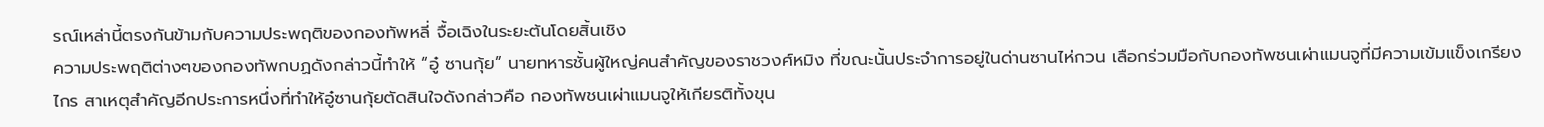รณ์เหล่านี้ตรงกันข้ามกับความประพฤติของกองทัพหลี่ จื้อเฉิงในระยะต้นโดยสิ้นเชิง
ความประพฤติต่างๆของกองทัพกบฏดังกล่าวนี้ทำให้ “อู๋ ซานกุ้ย” นายทหารชั้นผู้ใหญ่คนสำคัญของราชวงศ์หมิง ที่ขณะนั้นประจำการอยู่ในด่านซานไห่กวน เลือกร่วมมือกับกองทัพชนเผ่าแมนจูที่มีความเข้มแข็งเกรียงไกร สาเหตุสำคัญอีกประการหนึ่งที่ทำให้อู๋ซานกุ้ยตัดสินใจดังกล่าวคือ กองทัพชนเผ่าแมนจูให้เกียรติทั้งขุน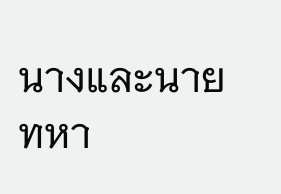นางและนายทหา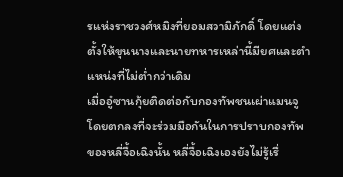รแห่งราชวงศ์หมิงที่ยอมสวามิภักดิ์ โดยแต่งตั้งให้ขุนนางและนายทหารเหล่านี้มียศและตำแหน่งที่ไม่ต่ำกว่าเดิม
เมื่ออู๋ซานกุ้ยติดต่อกับกองทัพชนเผ่าแมนจูโดยตกลงที่จะร่วมมือกันในการปราบกองทัพของหลี่จื้อเฉิงนั้น หลี่จื้อเฉิงเองยังไม่รู้เรื่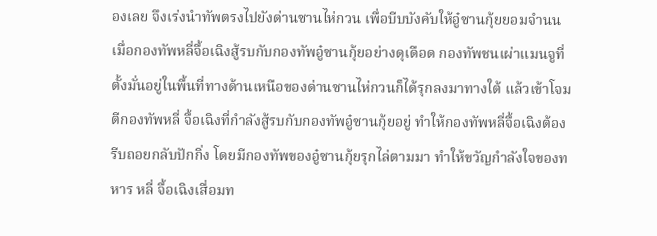องเลย จึงเร่งนำทัพตรงไปยังด่านซานไห่กวน เพื่อบีบบังคับให้อู๋ซานกุ้ยยอมจำนน เมื่อกองทัพหลี่จื้อเฉิงสู้รบกับกองทัพอู๋ซานกุ้ยอย่างดุเดือด กองทัพชนเผ่าแมนจูที่ตั้งมั่นอยู่ในพื้นที่ทางด้านเหนือของด่านซานไห่กวนก็ได้รุกลงมาทางใต้ แล้วเข้าโจมตีกองทัพหลี่ จื้อเฉิงที่กำลังสู้รบกับกองทัพอู๋ซานกุ้ยอยู่ ทำให้กองทัพหลี่จื้อเฉิงต้องรีบถอยกลับปักกิ่ง โดยมีกองทัพของอู๋ซานกุ้ยรุกไล่ตามมา ทำให้ขวัญกำลังใจของทหาร หลี่ จื้อเฉิงเสื่อมท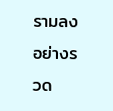รามลงอย่างรวด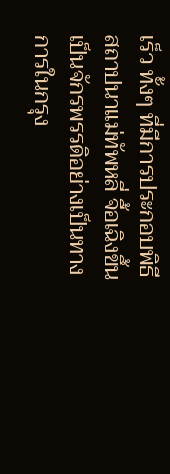เร็ว ทั้งๆ ที่มีการประกอบพิธีสถาปนาแม่ทัพหลี่ จื้อเฉิงขึ้นเป็นจักรพรรดิอย่างเป็นทางการในกรุง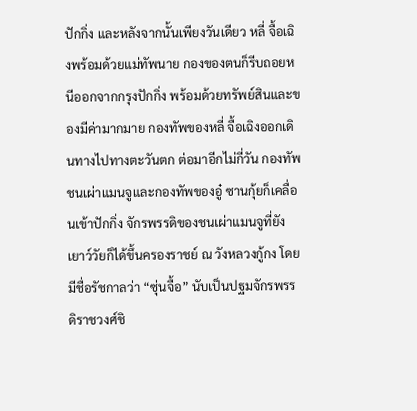ปักกิ่ง และหลังจากนั้นเพียงวันเดียว หลี่ จื้อเฉิงพร้อมด้วยแม่ทัพนาย กองของตนก็รีบถอยหนีออกจากกรุงปักกิ่ง พร้อมด้วยทรัพย์สินและของมีค่ามากมาย กองทัพของหลี่ จื้อเฉิงออกเดินทางไปทางตะวันตก ต่อมาอีกไม่กี่วัน กองทัพชนเผ่าแมนจูและกองทัพของอู๋ ซานกุ้ยก็เคลื่อนเข้าปักกิ่ง จักรพรรดิของชนเผ่าแมนจูที่ยังเยาว์วัยก็ได้ขึ้นครองราชย์ ณ วังหลวงกู้กง โดยมีชื่อรัชกาลว่า “ซุ่นจื้อ” นับเป็นปฐมจักรพรรดิราชวงศ์ชิ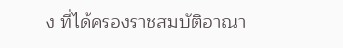ง ที่ได้ครองราชสมบัติอาณา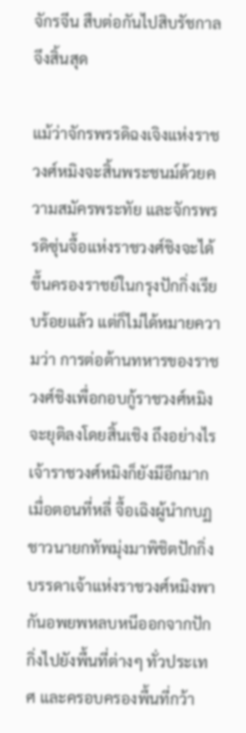จักรจีน สืบต่อกันไปสิบรัชกาลจึงสิ้นสุด

แม้ว่าจักรพรรดิฉงเจิงแห่งราชวงศ์หมิงจะสิ้นพระชนม์ด้วยความสมัครพระทัย และจักรพรรดิซุ่นจื้อแห่งราชวงศ์ชิงจะได้ขึ้นครองราชย์ในกรุงปักกิ่งเรียบร้อยแล้ว แต่ก็ไม่ได้หมายความว่า การต่อต้านทหารของราชวงศ์ชิงเพื่อกอบกู้ราชวงศ์หมิงจะยุติลงโดยสิ้นเชิง ถึงอย่างไร เจ้าราชวงศ์หมิงก็ยังมีอีกมาก เมื่อตอนที่หลี่ จื้อเฉิงผู้นำกบฏชาวนายกทัพมุ่งมาพิชิตปักกิ่ง บรรดาเจ้าแห่งราชวงศ์หมิงพากันอพยพหลบหนีออกจากปักกิ่งไปยังพื้นที่ต่างๆ ทั่วประเทศ และครอบครองพื้นที่กว้า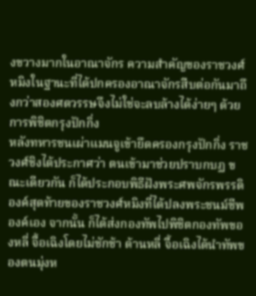งขวางมากในอาณาจักร ความสำคัญของราชวงศ์หมิงในฐานะที่ได้ปกครองอาณาจักรสืบต่อกันมาถึงกว่าสองศตวรรษจึงไม่ใช่จะลบล้างได้ง่ายๆ ด้วยการพิชิตกรุงปักกิ่ง
หลังทหารชนเผ่าแมนจูเข้ายึดครองกรุงปักกิ่ง ราชวงศ์ชิงได้ประกาศว่า ตนเข้ามาช่วยปราบกบฏ ขณะเดียวกัน ก็ได้ประกอบพิธีฝังพระศพจักรพรรดิองค์สุดท้ายของราชวงศ์หมิงที่ได้ปลงพระชนม์ชีพองค์เอง จากนั้น ก็ได้ส่งกองทัพไปพิชิตกองทัพของหลี่ จื้อเฉิงโดยไม่ชักช้า ด้านหลี่ จื้อเฉิงได้นำทัพของตนมุ่งห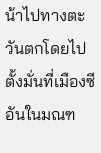น้าไปทางตะวันตกโดยไปตั้งมั่นที่เมืองซีอันในมณฑ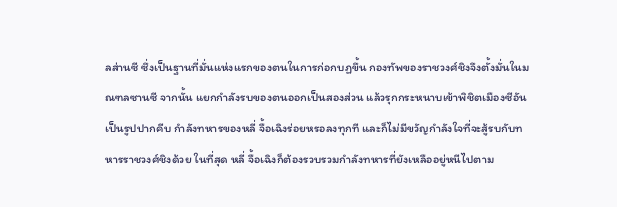ลส่านซี ซึ่งเป็นฐานที่มั่นแห่งแรกของตนในการก่อกบฏขึ้น กองทัพของราชวงศ์ชิงจึงตั้งมั่นในมณฑลซานซี จากนั้น แยกกำลังรบของตนออกเป็นสองส่วน แล้วรุกกระหนาบเข้าพิชิตเมืองซีอันเป็นรูปปากคีบ กำลังทหารของหลี่ จื้อเฉิงร่อยหรอลงทุกที และก็ไม่มีขวัญกำลังใจที่จะสู้รบกับทหารราชวงศ์ชิงด้วย ในที่สุด หลี่ จื้อเฉิงก็ต้องรวบรวมกำลังทหารที่ยังเหลืออยู่หนีไปตาม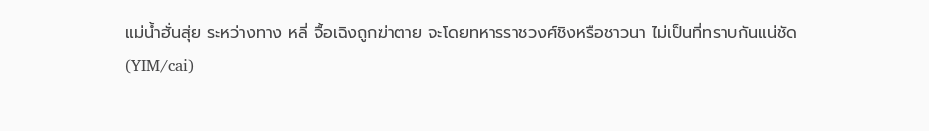แม่น้ำฮั่นสุ่ย ระหว่างทาง หลี่ จื้อเฉิงถูกฆ่าตาย จะโดยทหารราชวงศ์ชิงหรือชาวนา ไม่เป็นที่ทราบกันแน่ชัด
(YIM/cai)